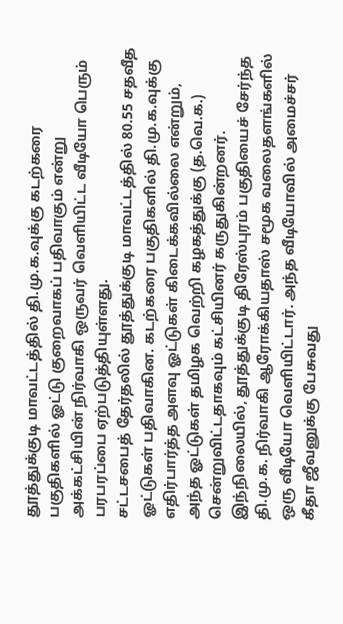தூத்துக்குடி மாவட்டத்தில் தி.மு.க.வுக்கு கடற்கரை பகுதிகளில் ஓட்டு குறைவாகப் பதிவாகும் என்று அக்கட்சியின் நிர்வாகி ஒருவர் வெளியிட்ட வீடியோ பெரும் பரபரப்பை ஏற்படுத்தியுள்ளது.
சட்டசபைத் தேர்தலில் தூத்துக்குடி மாவட்டத்தில் 80.55 சதவீத ஓட்டுகள் பதிவாகின. கடற்கரை பகுதிகளில் தி.மு.க.வுக்கு எதிர்பார்த்த அளவு ஓட்டுகள் கிடைக்கவில்லை என்றும், அந்த ஓட்டுகள் தமிழக வெற்றி கழகத்துக்கு (த.வெ.க.) சென்றுவிட்டதாகவும் கட்சியினர் கருதுகின்றனர்.
இந்நிலையில், தூத்துக்குடி திரேஸ்புரம் பகுதியைச் சேர்ந்த தி.மு.க. நிர்வாகி ஆரோக்கியதாஸ் சமூக வலைதளங்களில் ஒரு வீடியோ வெளியிட்டார். அந்த வீடியோவில் அமைச்சர் கீதா ஜீவனுக்கு பேசுவது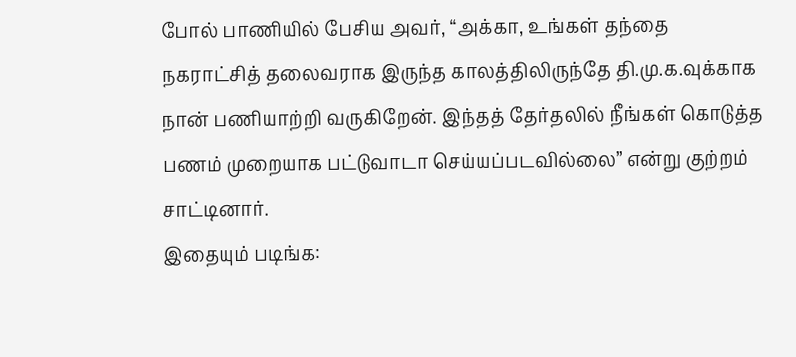போல் பாணியில் பேசிய அவர், “அக்கா, உங்கள் தந்தை நகராட்சித் தலைவராக இருந்த காலத்திலிருந்தே தி.மு.க.வுக்காக நான் பணியாற்றி வருகிறேன். இந்தத் தேர்தலில் நீங்கள் கொடுத்த பணம் முறையாக பட்டுவாடா செய்யப்படவில்லை” என்று குற்றம் சாட்டினார்.
இதையும் படிங்க: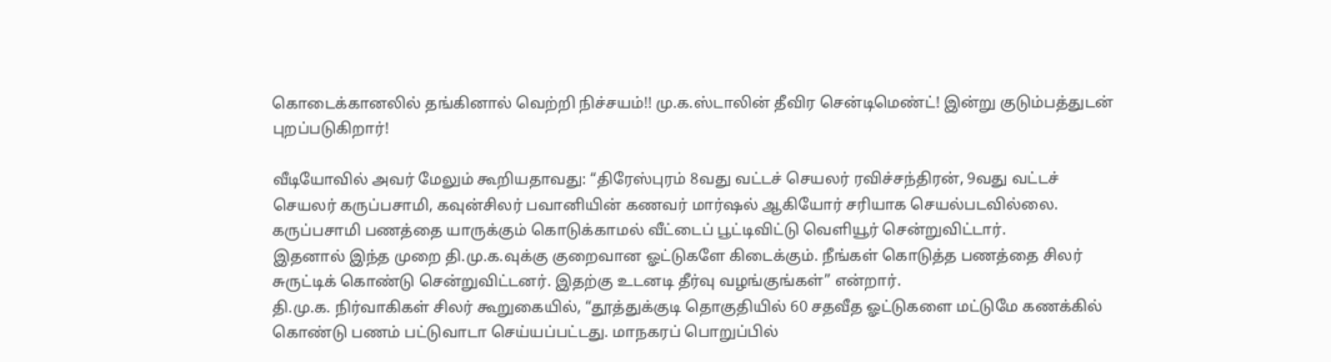கொடைக்கானலில் தங்கினால் வெற்றி நிச்சயம்!! மு.க.ஸ்டாலின் தீவிர சென்டிமெண்ட்! இன்று குடும்பத்துடன் புறப்படுகிறார்!

வீடியோவில் அவர் மேலும் கூறியதாவது: “திரேஸ்புரம் 8வது வட்டச் செயலர் ரவிச்சந்திரன், 9வது வட்டச் செயலர் கருப்பசாமி, கவுன்சிலர் பவானியின் கணவர் மார்ஷல் ஆகியோர் சரியாக செயல்படவில்லை. கருப்பசாமி பணத்தை யாருக்கும் கொடுக்காமல் வீட்டைப் பூட்டிவிட்டு வெளியூர் சென்றுவிட்டார்.
இதனால் இந்த முறை தி.மு.க.வுக்கு குறைவான ஓட்டுகளே கிடைக்கும். நீங்கள் கொடுத்த பணத்தை சிலர் சுருட்டிக் கொண்டு சென்றுவிட்டனர். இதற்கு உடனடி தீர்வு வழங்குங்கள்” என்றார்.
தி.மு.க. நிர்வாகிகள் சிலர் கூறுகையில், “தூத்துக்குடி தொகுதியில் 60 சதவீத ஓட்டுகளை மட்டுமே கணக்கில் கொண்டு பணம் பட்டுவாடா செய்யப்பட்டது. மாநகரப் பொறுப்பில்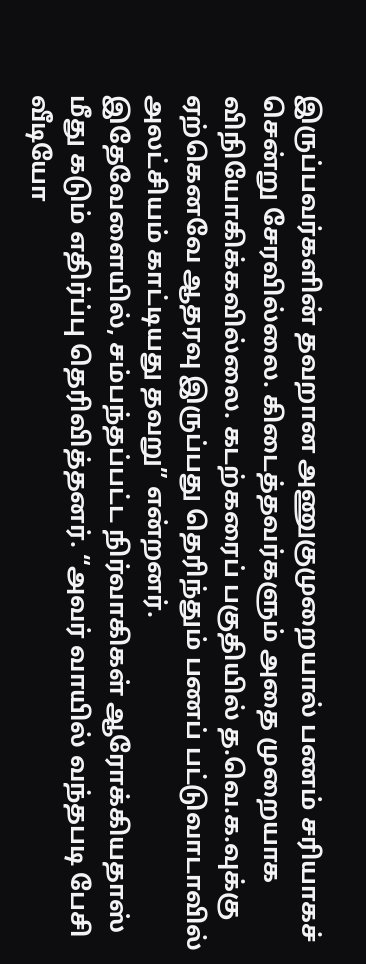இருப்பவர்களின் தவறான அணுகுமுறையால் பணம் சரியாகச் சென்று சேரவில்லை. கிடைத்தவர்களும் அதை முறையாக விநியோகிக்கவில்லை. கடற்கரைப் பகுதியில் த.வெ.க.வுக்கு ஏற்கெனவே ஆதரவு இருப்பது தெரிந்தும் பணப் பட்டுவாடாவில் அலட்சியம் காட்டியது தவறு” என்றனர்.
இதேவேளையில், சம்பந்தப்பட்ட நிர்வாகிகள் ஆரோக்கியதாஸ் மீது கடும் எதிர்ப்பு தெரிவித்தனர். “அவர் வாயில் வந்தபடி பேசி வீடியோ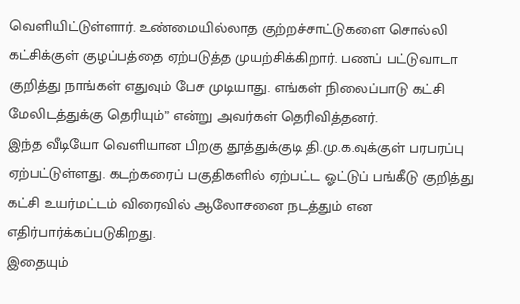வெளியிட்டுள்ளார். உண்மையில்லாத குற்றச்சாட்டுகளை சொல்லி கட்சிக்குள் குழப்பத்தை ஏற்படுத்த முயற்சிக்கிறார். பணப் பட்டுவாடா குறித்து நாங்கள் எதுவும் பேச முடியாது. எங்கள் நிலைப்பாடு கட்சி மேலிடத்துக்கு தெரியும்” என்று அவர்கள் தெரிவித்தனர்.
இந்த வீடியோ வெளியான பிறகு தூத்துக்குடி தி.மு.க.வுக்குள் பரபரப்பு ஏற்பட்டுள்ளது. கடற்கரைப் பகுதிகளில் ஏற்பட்ட ஓட்டுப் பங்கீடு குறித்து கட்சி உயர்மட்டம் விரைவில் ஆலோசனை நடத்தும் என எதிர்பார்க்கப்படுகிறது.
இதையும்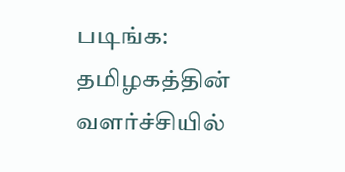படிங்க: தமிழகத்தின் வளர்ச்சியில்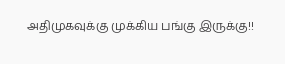அதிமுகவுக்கு முக்கிய பங்கு இருக்கு!!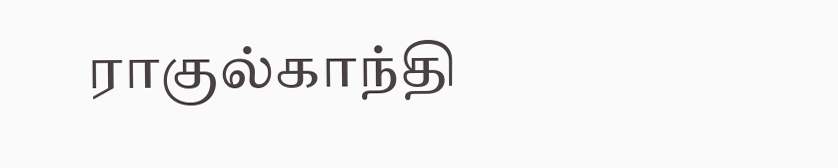ராகுல்காந்தி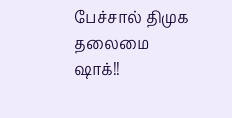பேச்சால் திமுக தலைமை ஷாக்!!